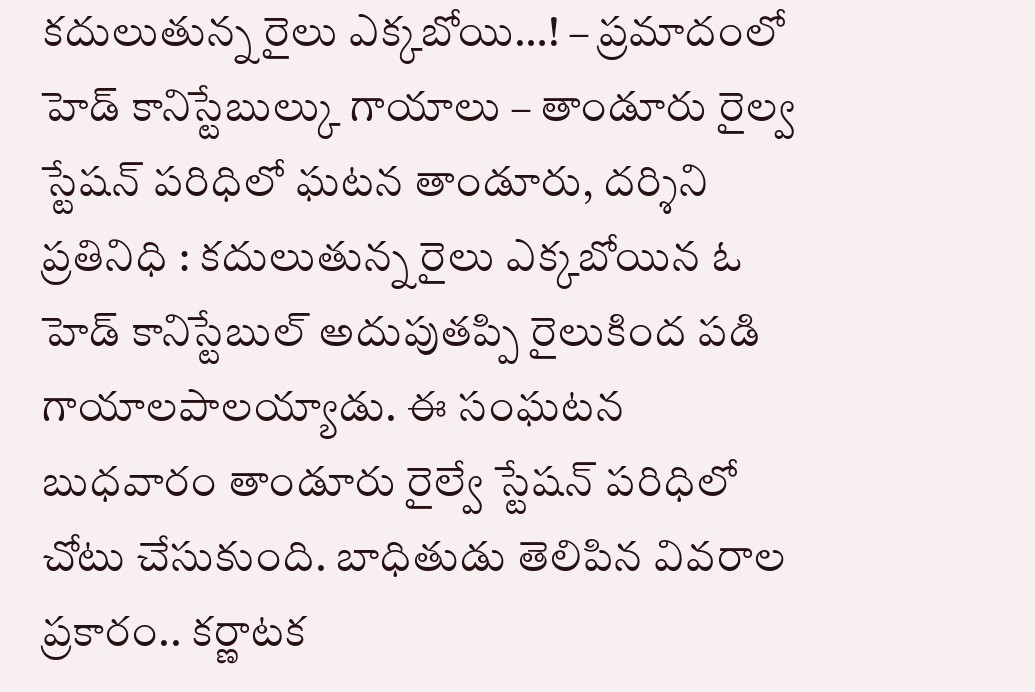కదులుతున్న రైలు ఎక్కబోయి…! – ప్రమాదంలో హెడ్ కానిస్టేబుల్కు గాయాలు – తాండూరు రైల్వ స్టేషన్ పరిధిలో ఘటన తాండూరు, దర్శిని ప్రతినిధి : కదులుతున్న రైలు ఎక్కబోయిన ఓ హెడ్ కానిస్టేబుల్ అదుపుతప్పి రైలుకింద పడి గాయాలపాలయ్యాడు. ఈ సంఘటన బుధవారం తాండూరు రైల్వే స్టేషన్ పరిధిలో చోటు చేసుకుంది. బాధితుడు తెలిపిన వివరాల ప్రకారం.. కర్ణాటక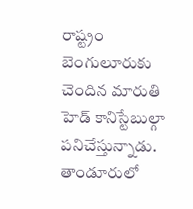రాష్ట్రం బెంగులూరుకు చెందిన మారుతి హెడ్ కానిస్టేబుల్గా పనిచేస్తున్నాడు. తాండూరులో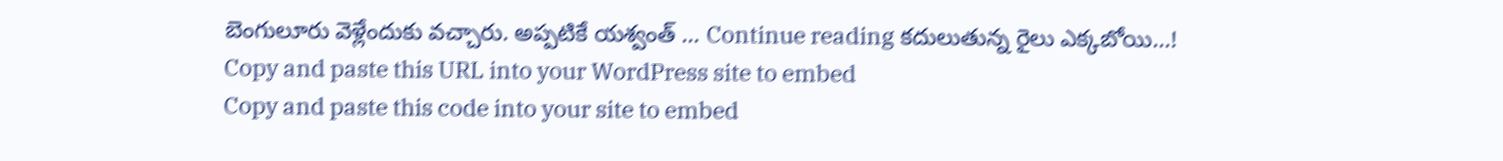బెంగులూరు వెళ్లేందుకు వచ్చారు. అప్పటికే యశ్వంత్ … Continue reading కదులుతున్న రైలు ఎక్కబోయి…!
Copy and paste this URL into your WordPress site to embed
Copy and paste this code into your site to embed